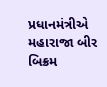પ્રધાનમંત્રીએ મહારાજા બીર બિક્રમ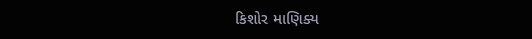કિશોર માણિક્ય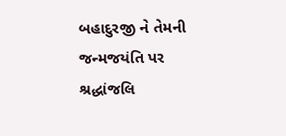બહાદુરજી ને તેમની જન્મજયંતિ પર શ્રદ્ધાંજલિ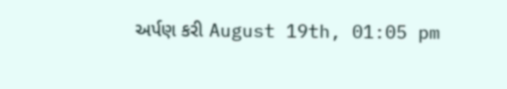અર્પણ કરી August 19th, 01:05 pm